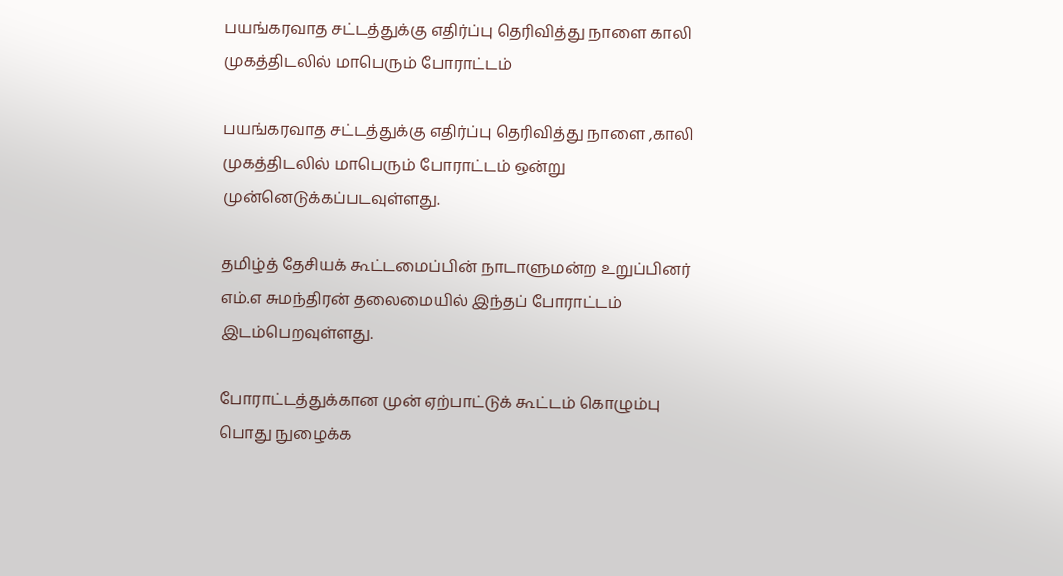பயங்கரவாத சட்டத்துக்கு எதிர்ப்பு தெரிவித்து நாளை காலி முகத்திடலில் மாபெரும் போராட்டம்

பயங்கரவாத சட்டத்துக்கு எதிர்ப்பு தெரிவித்து நாளை ,காலி முகத்திடலில் மாபெரும் போராட்டம் ஒன்று முன்னெடுக்கப்படவுள்ளது.

தமிழ்த் தேசியக் கூட்டமைப்பின் நாடாளுமன்ற உறுப்பினர் எம்.எ சுமந்திரன் தலைமையில் இந்தப் போராட்டம் இடம்பெறவுள்ளது.

போராட்டத்துக்கான முன் ஏற்பாட்டுக் கூட்டம் கொழும்பு பொது நுழைக்க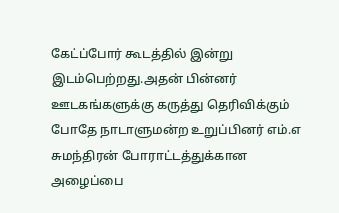கேட்ப்போர் கூடத்தில் இன்று இடம்பெற்றது.அதன் பின்னர் ஊடகங்களுக்கு கருத்து தெரிவிக்கும் போதே நாடாளுமன்ற உறுப்பினர் எம்.எ சுமந்திரன் போராட்டத்துக்கான அழைப்பை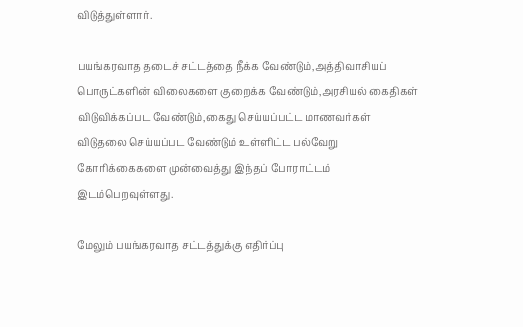விடுத்துள்ளார்.

பயங்கரவாத தடைச் சட்டத்தை நீக்க வேண்டும்,அத்திவாசியப் பொருட்களின் விலைகளை குறைக்க வேண்டும்,அரசியல் கைதிகள் விடுவிக்கப்பட வேண்டும்,கைது செய்யப்பட்ட மாணவர்கள் விடுதலை செய்யப்பட வேண்டும் உள்ளிட்ட பல்வேறு கோரிக்கைகளை முன்வைத்து இந்தப் போராட்டம் இடம்பெறவுள்ளது.

மேலும் பயங்கரவாத சட்டத்துக்கு எதிர்ப்பு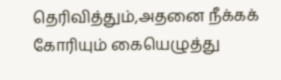தெரிவித்தும்,அதனை நீக்கக் கோரியும் கையெழுத்து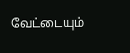வேட்டையும்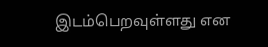இடம்பெறவுள்ளது என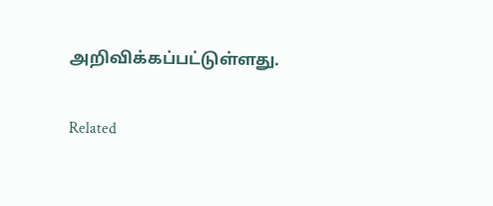அறிவிக்கப்பட்டுள்ளது.

Related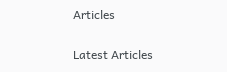Articles

Latest Articles